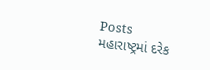Posts
મહારાષ્ટ્રમાં દરેક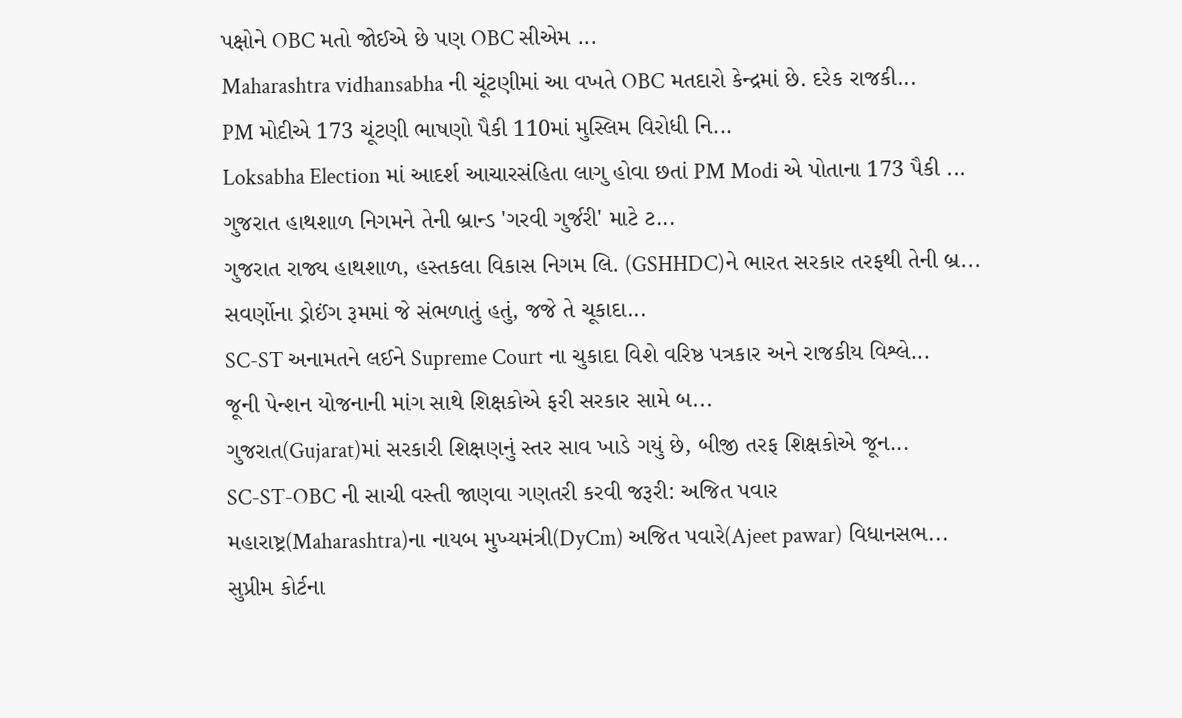પક્ષોને OBC મતો જોઈએ છે પણ OBC સીએમ ...
Maharashtra vidhansabha ની ચૂંટણીમાં આ વખતે OBC મતદારો કેન્દ્રમાં છે. દરેક રાજકી...
PM મોદીએ 173 ચૂંટણી ભાષણો પૈકી 110માં મુસ્લિમ વિરોધી નિ...
Loksabha Election માં આદર્શ આચારસંહિતા લાગુ હોવા છતાં PM Modi એ પોતાના 173 પૈકી ...
ગુજરાત હાથશાળ નિગમને તેની બ્રાન્ડ 'ગરવી ગુર્જરી' માટે ટ...
ગુજરાત રાજ્ય હાથશાળ, હસ્તકલા વિકાસ નિગમ લિ. (GSHHDC)ને ભારત સરકાર તરફથી તેની બ્ર...
સવર્ણોના ડ્રોઈંગ રૂમમાં જે સંભળાતું હતું, જજે તે ચૂકાદા...
SC-ST અનામતને લઈને Supreme Court ના ચુકાદા વિશે વરિષ્ઠ પત્રકાર અને રાજકીય વિશ્લે...
જૂની પેન્શન યોજનાની માંગ સાથે શિક્ષકોએ ફરી સરકાર સામે બ...
ગુજરાત(Gujarat)માં સરકારી શિક્ષણનું સ્તર સાવ ખાડે ગયું છે, બીજી તરફ શિક્ષકોએ જૂન...
SC-ST-OBC ની સાચી વસ્તી જાણવા ગણતરી કરવી જરૂરી: અજિત પવાર
મહારાષ્ટ્ર(Maharashtra)ના નાયબ મુખ્યમંત્રી(DyCm) અજિત પવારે(Ajeet pawar) વિધાનસભ...
સુપ્રીમ કોર્ટના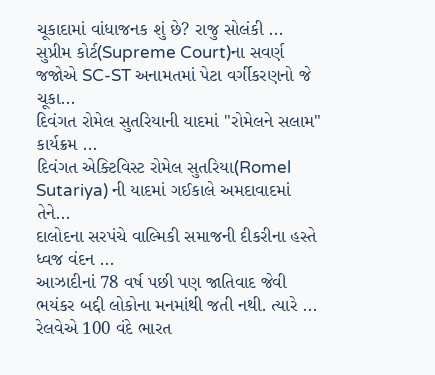ચૂકાદામાં વાંધાજનક શું છે? રાજુ સોલંકી ...
સુપ્રીમ કોર્ટ(Supreme Court)ના સવર્ણ જજોએ SC-ST અનામતમાં પેટા વર્ગીકરણનો જે ચૂકા...
દિવંગત રોમેલ સુતરિયાની યાદમાં "રોમેલને સલામ" કાર્યક્રમ ...
દિવંગત એક્ટિવિસ્ટ રોમેલ સુતરિયા(Romel Sutariya) ની યાદમાં ગઈકાલે અમદાવાદમાં તેને...
દાલોદના સરપંચે વાલ્મિકી સમાજની દીકરીના હસ્તે ધ્વજ વંદન ...
આઝાદીનાં 78 વર્ષ પછી પણ જાતિવાદ જેવી ભયંકર બદ્દી લોકોના મનમાંથી જતી નથી. ત્યારે ...
રેલવેએ 100 વંદે ભારત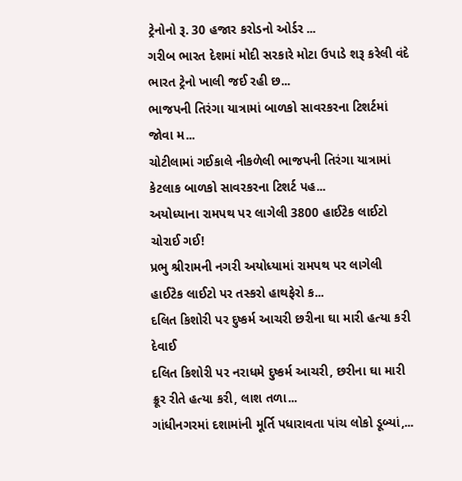ટ્રેનોનો રૂ. 30 હજાર કરોડનો ઓર્ડર ...
ગરીબ ભારત દેશમાં મોદી સરકારે મોટા ઉપાડે શરૂ કરેલી વંદે ભારત ટ્રેનો ખાલી જઈ રહી છ...
ભાજપની તિરંગા યાત્રામાં બાળકો સાવરકરના ટિશર્ટમાં જોવા મ...
ચોટીલામાં ગઈકાલે નીકળેલી ભાજપની તિરંગા યાત્રામાં કેટલાક બાળકો સાવરકરના ટિશર્ટ પહ...
અયોધ્યાના રામપથ પર લાગેલી 3800 હાઈટેક લાઈટો ચોરાઈ ગઈ!
પ્રભુ શ્રીરામની નગરી અયોધ્યામાં રામપથ પર લાગેલી હાઈટેક લાઈટો પર તસ્કરો હાથફેરો ક...
દલિત કિશોરી પર દુષ્કર્મ આચરી છરીના ઘા મારી હત્યા કરી દેવાઈ
દલિત કિશોરી પર નરાધમે દુષ્કર્મ આચરી, છરીના ઘા મારી ક્રૂર રીતે હત્યા કરી, લાશ તળા...
ગાંધીનગરમાં દશામાંની મૂર્તિ પધારાવતા પાંચ લોકો ડૂબ્યાં,...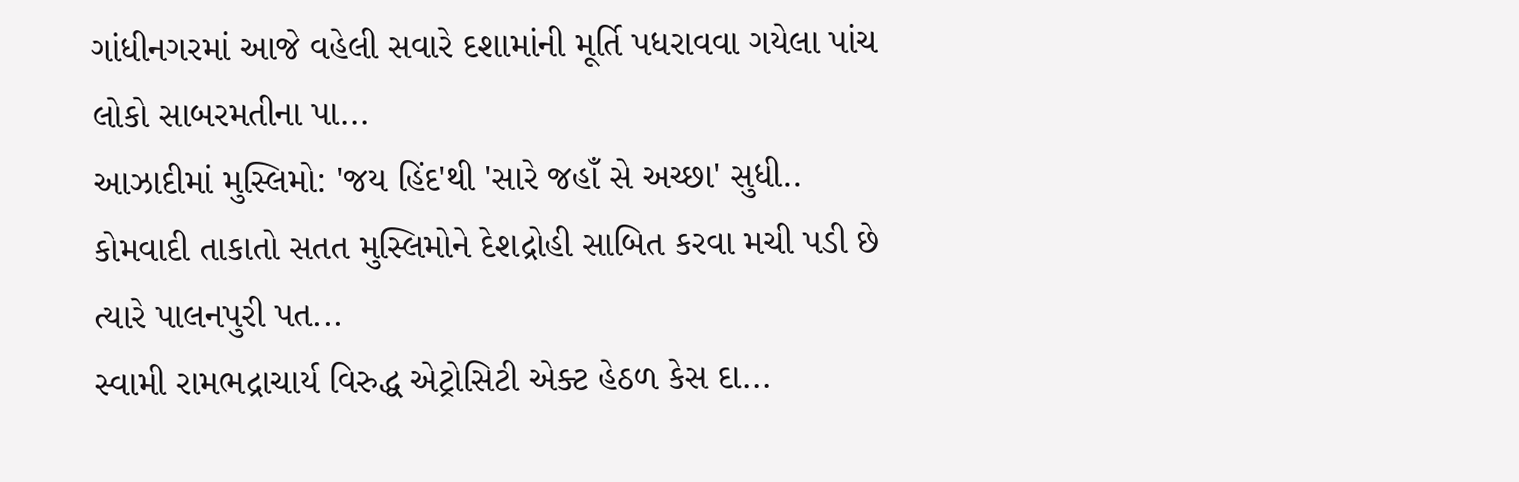ગાંધીનગરમાં આજે વહેલી સવારે દશામાંની મૂર્તિ પધરાવવા ગયેલા પાંચ લોકો સાબરમતીના પા...
આઝાદીમાં મુસ્લિમો: 'જય હિંદ'થી 'સારે જહાઁ સે અચ્છા' સુધી..
કોમવાદી તાકાતો સતત મુસ્લિમોને દેશદ્રોહી સાબિત કરવા મચી પડી છે ત્યારે પાલનપુરી પત...
સ્વામી રામભદ્રાચાર્ય વિરુદ્ધ એટ્રોસિટી એક્ટ હેઠળ કેસ દા...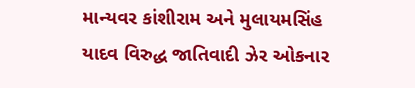માન્યવર કાંશીરામ અને મુલાયમસિંહ યાદવ વિરુદ્ધ જાતિવાદી ઝેર ઓકનાર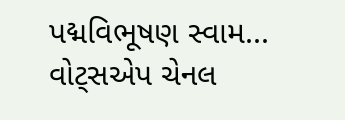પદ્મવિભૂષણ સ્વામ...
વોટ્સએપ ચેનલ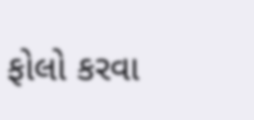ફોલો કરવા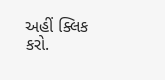અહીં ક્લિક કરો.